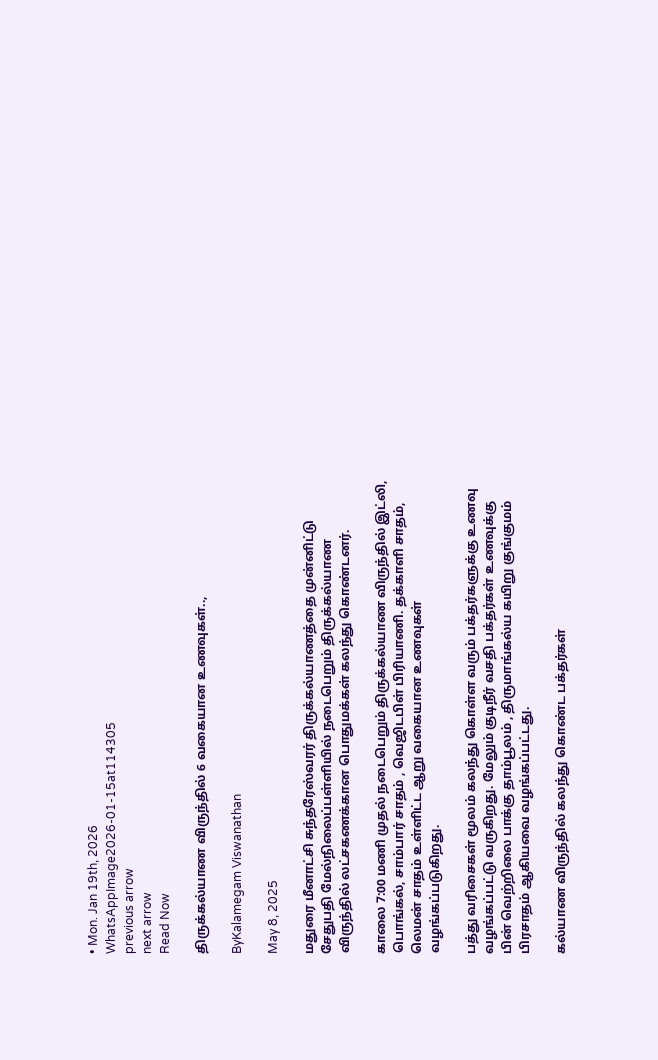• Mon. Jan 19th, 2026
WhatsAppImage2026-01-15at114305
previous arrow
next arrow
Read Now

திருக்கல்யாண விருந்தில் 6 வகையான உணவுகள்..,

ByKalamegam Viswanathan

May 8, 2025

மதுரை மீனாட்சி சுந்தரேஸ்வரர் திருக்கல்யாணத்தை முன்னிட்டு சேதுபதி மேல்நிலைப்பள்ளியில் நடைபெறும் திருக்கல்யாண விருந்தில் லட்சகணக்கான பொதுமக்கள் கலந்து கொண்டனர்.

காலை 7:00 மணி முதல் நடைபெறும் திருக்கல்யாண விருந்தில் இட்லி, பொங்கல், சாம்பார் சாதம் , வெஜிடபிள் பிரியாணி. தக்காளி சாதம், லெமன் சாதம் உள்ளிட்ட ஆறு வகையான உணவுகள் வழங்கப்படுகிறது.

பத்து வரிசைகள் மூலம் கலந்து கொள்ள வரும் பக்தர்களுக்கு உணவு வழங்கப்பட்டு வருகிறது. மேலும் குடிநீர் வசதி பக்தர்கள் உணவுக்கு பின் வெற்றிலை பாக்கு தாம்பூலம் , திருமாங்கல்ய கயிறு குங்குமம் பிரசாதம் ஆகியவை வழங்கப்பட்டது.

கல்யாண விருந்தில் கலந்து கொண்ட பக்தர்கள்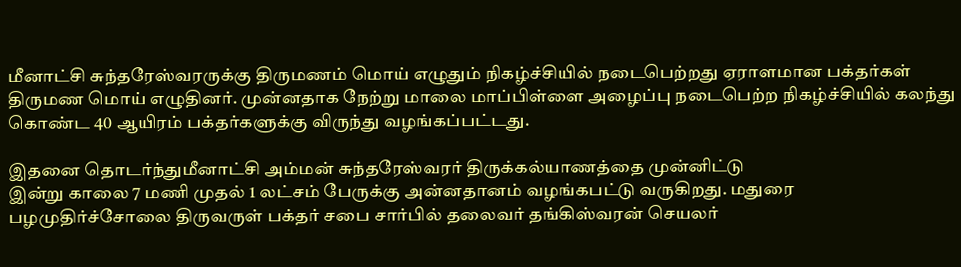மீனாட்சி சுந்தரேஸ்வரருக்கு திருமணம் மொய் எழுதும் நிகழ்ச்சியில் நடைபெற்றது ஏராளமான பக்தர்கள் திருமண மொய் எழுதினர். முன்னதாக நேற்று மாலை மாப்பிள்ளை அழைப்பு நடைபெற்ற நிகழ்ச்சியில் கலந்து கொண்ட 40 ஆயிரம் பக்தர்களுக்கு விருந்து வழங்கப்பட்டது.

இதனை தொடர்ந்துமீனாட்சி அம்மன் சுந்தரேஸ்வரர் திருக்கல்யாணத்தை முன்னிட்டு
இன்று காலை 7 மணி முதல் 1 லட்சம் பேருக்கு அன்னதானம் வழங்கபட்டு வருகிறது. மதுரை பழமுதிர்ச்சோலை திருவருள் பக்தர் சபை சார்பில் தலைவர் தங்கிஸ்வரன் செயலர்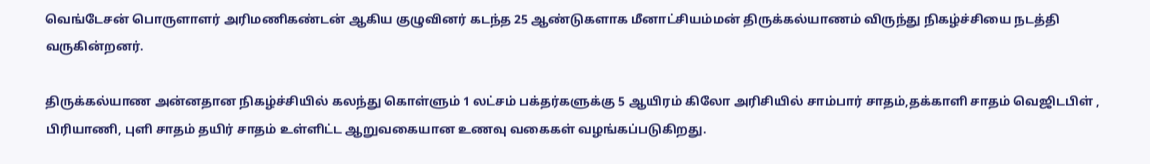வெங்டேசன் பொருளாளர் அரிமணிகண்டன் ஆகிய குழுவினர் கடந்த 25 ஆண்டுகளாக மீனாட்சியம்மன் திருக்கல்யாணம் விருந்து நிகழ்ச்சியை நடத்தி வருகின்றனர்.

திருக்கல்யாண அன்னதான நிகழ்ச்சியில் கலந்து கொள்ளும் 1 லட்சம் பக்தர்களுக்கு 5 ஆயிரம் கிலோ அரிசியில் சாம்பார் சாதம்,தக்காளி சாதம் வெஜிடபிள் , பிரியாணி, புளி சாதம் தயிர் சாதம் உள்ளிட்ட ஆறுவகையான உணவு வகைகள் வழங்கப்படுகிறது.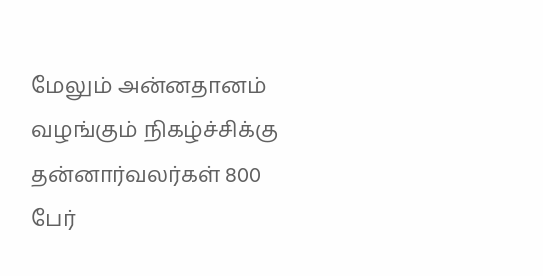மேலும் அன்னதானம் வழங்கும் நிகழ்ச்சிக்கு தன்னார்வலர்கள் 800 பேர்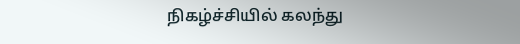நிகழ்ச்சியில் கலந்து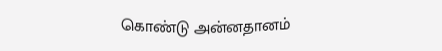கொண்டு அன்னதானம்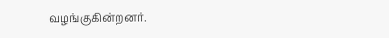வழங்குகின்றனர்.